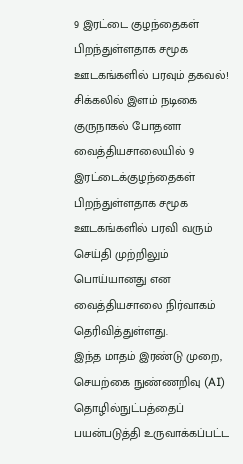9 இரட்டை குழந்தைகள் பிறந்துள்ளதாக சமூக ஊடகங்களில் பரவும் தகவல்! சிக்கலில் இளம் நடிகை
குருநாகல் போதனா வைத்தியசாலையில் 9 இரட்டைக்குழந்தைகள் பிறந்துள்ளதாக சமூக ஊடகங்களில் பரவி வரும் செய்தி முற்றிலும் பொய்யானது என வைத்தியசாலை நிர்வாகம் தெரிவித்துள்ளது.
இந்த மாதம் இரண்டு முறை, செயற்கை நுண்ணறிவு (AI) தொழில்நுட்பத்தைப் பயன்படுத்தி உருவாக்கப்பட்ட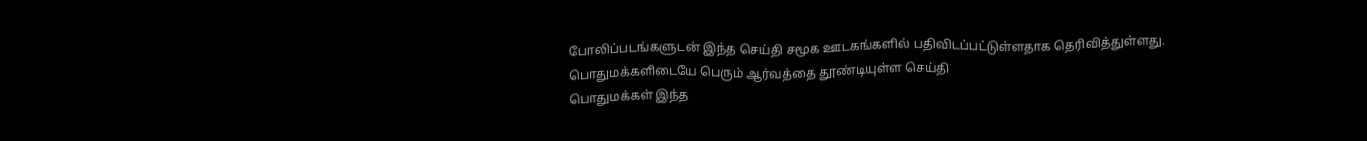போலிப்படங்களுடன் இந்த செய்தி சமூக ஊடகங்களில் பதிவிடப்பட்டுள்ளதாக தெரிவித்துள்ளது.
பொதுமக்களிடையே பெரும் ஆர்வத்தை தூண்டியுள்ள செய்தி
பொதுமக்கள் இந்த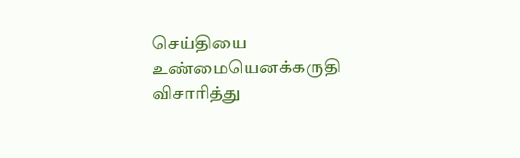செய்தியை உண்மையெனக்கருதி விசாரித்து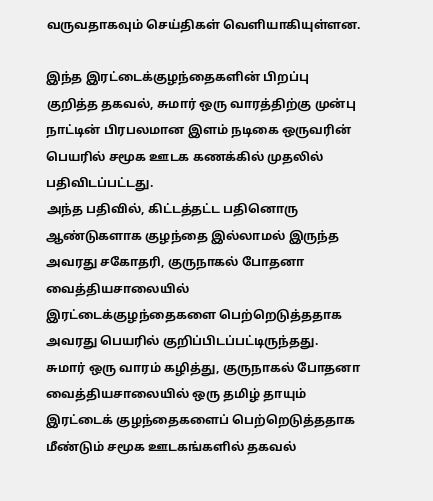வருவதாகவும் செய்திகள் வெளியாகியுள்ளன.

இந்த இரட்டைக்குழந்தைகளின் பிறப்பு குறித்த தகவல், சுமார் ஒரு வாரத்திற்கு முன்பு நாட்டின் பிரபலமான இளம் நடிகை ஒருவரின் பெயரில் சமூக ஊடக கணக்கில் முதலில் பதிவிடப்பட்டது.
அந்த பதிவில், கிட்டத்தட்ட பதினொரு ஆண்டுகளாக குழந்தை இல்லாமல் இருந்த அவரது சகோதரி, குருநாகல் போதனா வைத்தியசாலையில் இரட்டைக்குழந்தைகளை பெற்றெடுத்ததாக அவரது பெயரில் குறிப்பிடப்பட்டிருந்தது.
சுமார் ஒரு வாரம் கழித்து, குருநாகல் போதனா வைத்தியசாலையில் ஒரு தமிழ் தாயும் இரட்டைக் குழந்தைகளைப் பெற்றெடுத்ததாக மீண்டும் சமூக ஊடகங்களில் தகவல்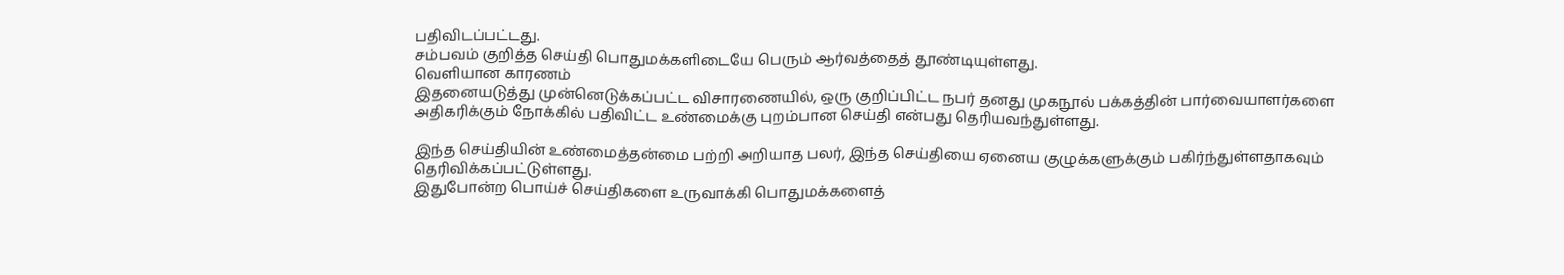பதிவிடப்பட்டது.
சம்பவம் குறித்த செய்தி பொதுமக்களிடையே பெரும் ஆர்வத்தைத் தூண்டியுள்ளது.
வெளியான காரணம்
இதனையடுத்து முன்னெடுக்கப்பட்ட விசாரணையில், ஒரு குறிப்பிட்ட நபர் தனது முகநூல் பக்கத்தின் பார்வையாளர்களை அதிகரிக்கும் நோக்கில் பதிவிட்ட உண்மைக்கு புறம்பான செய்தி என்பது தெரியவந்துள்ளது.

இந்த செய்தியின் உண்மைத்தன்மை பற்றி அறியாத பலர், இந்த செய்தியை ஏனைய குழுக்களுக்கும் பகிர்ந்துள்ளதாகவும் தெரிவிக்கப்பட்டுள்ளது.
இதுபோன்ற பொய்ச் செய்திகளை உருவாக்கி பொதுமக்களைத்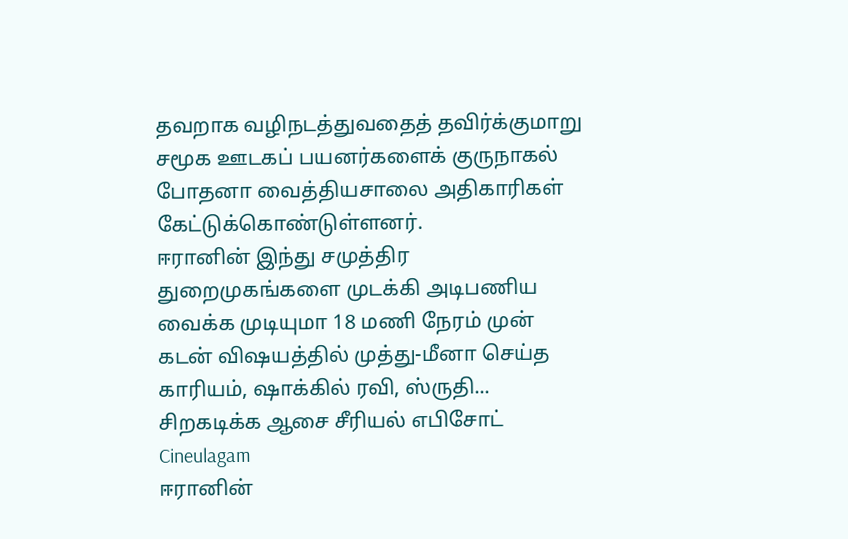தவறாக வழிநடத்துவதைத் தவிர்க்குமாறு சமூக ஊடகப் பயனர்களைக் குருநாகல் போதனா வைத்தியசாலை அதிகாரிகள் கேட்டுக்கொண்டுள்ளனர்.
ஈரானின் இந்து சமுத்திர துறைமுகங்களை முடக்கி அடிபணிய வைக்க முடியுமா 18 மணி நேரம் முன்
கடன் விஷயத்தில் முத்து-மீனா செய்த காரியம், ஷாக்கில் ரவி, ஸ்ருதி... சிறகடிக்க ஆசை சீரியல் எபிசோட் Cineulagam
ஈரானின்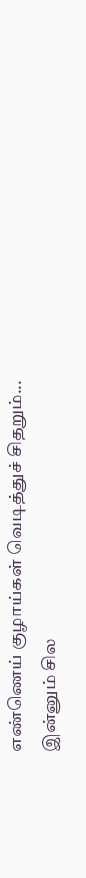எண்ணெய் குழாய்கள் வெடித்துச் சிதறும்... இன்னும் சில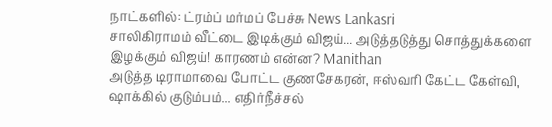நாட்களில்: ட்ரம்ப் மர்மப் பேச்சு News Lankasri
சாலிகிராமம் வீட்டை இடிக்கும் விஜய்... அடுத்தடுத்து சொத்துக்களை இழக்கும் விஜய்! காரணம் என்ன? Manithan
அடுத்த டிராமாவை போட்ட குணசேகரன், ஈஸ்வரி கேட்ட கேள்வி, ஷாக்கில் குடும்பம்... எதிர்நீச்சல்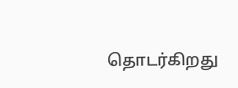தொடர்கிறது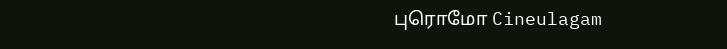புரொமோ Cineulagam